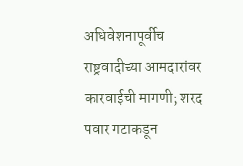अधिवेशनापूर्वीच राष्ट्रवादीच्या आमदारांवर कारवाईची मागणी; शरद पवार गटाकडून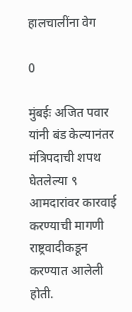हालचालींना वेग

0

मुंबईः अजित पवार यांनी बंड केल्यानंतर मंत्रिपदाची शपथ घेतलेल्या ९ आमदारांवर कारवाई करण्याची मागणी राष्ट्रवादीकडून करण्यात आलेली होती.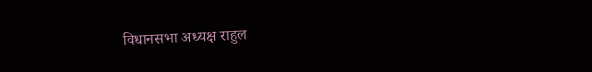विधानसभा अध्यक्ष राहुल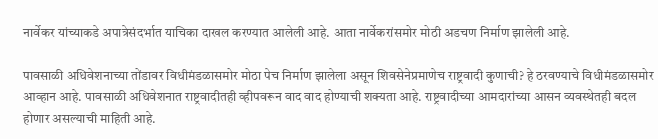नार्वेकर यांच्याकडे अपात्रेसंदर्भात याचिका दाखल करण्यात आलेली आहे. आता नार्वेकरांसमोर मोठी अडचण निर्माण झालेली आहे.

पावसाळी अधिवेशनाच्या तोंडावर विधीमंडळासमोर मोठा पेच निर्माण झालेला असून शिवसेनेप्रमाणेच राष्ट्रवादी कुणाची? हे ठरवण्याचे विधीमंडळासमोर आव्हान आहे. पावसाळी अधिवेशनात राष्ट्रवादीतही व्हीपवरून वाद वाद होण्याची शक्यता आहे. राष्ट्रवादीच्या आमदारांच्या आसन व्यवस्थेतही बदल होणार असल्याची माहिती आहे.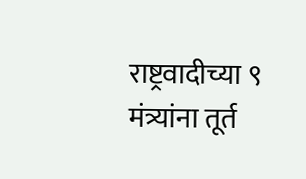राष्ट्रवादीच्या ९ मंत्र्यांना तूर्त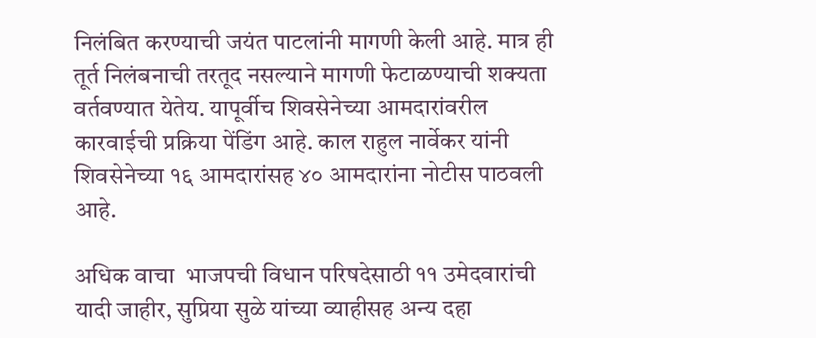निलंबित करण्याची जयंत पाटलांनी मागणी केली आहे. मात्र ही तूर्त निलंबनाची तरतूद नसल्याने मागणी फेटाळण्याची शक्यता वर्तवण्यात येतेय. यापूर्वीच शिवसेनेच्या आमदारांवरील कारवाईची प्रक्रिया पेंडिंग आहे. काल राहुल नार्वेकर यांनी शिवसेनेच्या १६ आमदारांसह ४० आमदारांना नोटीस पाठवली आहे.

अधिक वाचा  भाजपची विधान परिषदेसाठी ११ उमेदवारांची यादी जाहीर, सुप्रिया सुळे यांच्या व्याहीसह अन्य दहा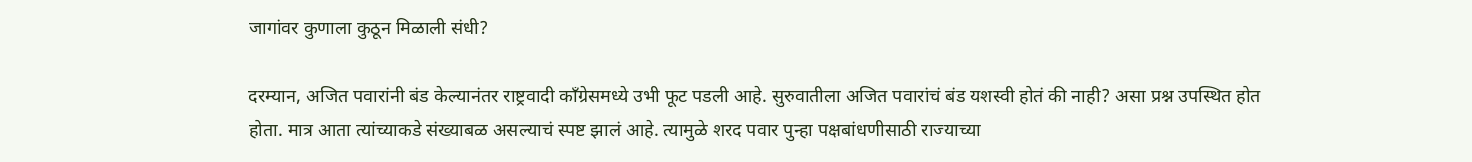जागांवर कुणाला कुठून मिळाली संधी?

दरम्यान, अजित पवारांनी बंड केल्यानंतर राष्ट्रवादी काँग्रेसमध्ये उभी फूट पडली आहे. सुरुवातीला अजित पवारांचं बंड यशस्वी होतं की नाही? असा प्रश्न उपस्थित होत होता. मात्र आता त्यांच्याकडे संख्याबळ असल्याचं स्पष्ट झालं आहे. त्यामुळे शरद पवार पुन्हा पक्षबांधणीसाठी राज्याच्या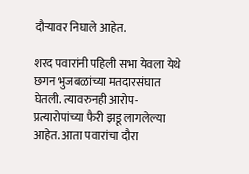दौऱ्यावर निघाले आहेत.

शरद पवारांनी पहिली सभा येवला येथे छगन भुजबळांच्या मतदारसंघात घेतली. त्यावरुनही आरोप-प्रत्यारोपांच्या फैरी झडू लागलेल्या आहेत. आता पवारांचा दौरा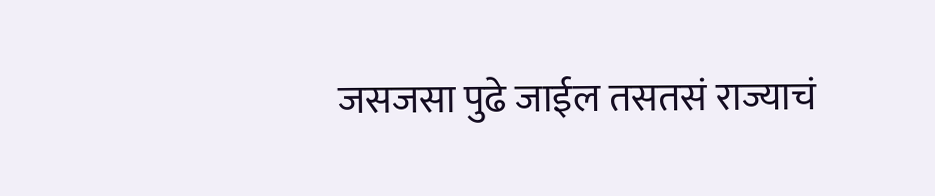जसजसा पुढे जाईल तसतसं राज्याचं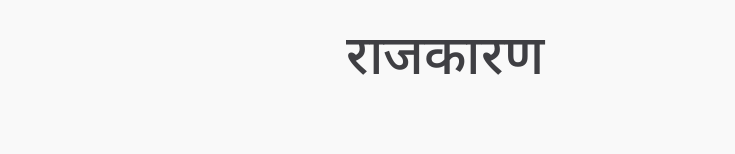राजकारण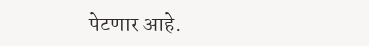पेटणार आहे.